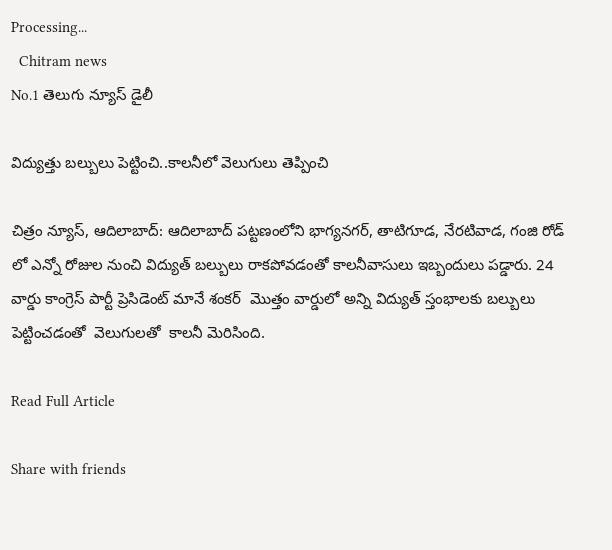Processing...
  Chitram news
No.1 తెలుగు న్యూస్ డైలీ

విద్యుత్తు బల్బులు పెట్టించి..కాలనీలో వెలుగులు తెప్పించి

చిత్రం న్యూస్, ఆదిలాబాద్: ఆదిలాబాద్ పట్టణంలోని భాగ్యనగర్, తాటిగూడ, నేరటివాడ, గంజి రోడ్ లో ఎన్నో రోజుల నుంచి విద్యుత్ బల్బులు రాకపోవడంతో కాలనీవాసులు ఇబ్బందులు పడ్డారు. 24 వార్డు కాంగ్రెస్ పార్టీ ప్రెసిడెంట్ మానే శంకర్  మొత్తం వార్డులో అన్ని విద్యుత్ స్తంభాలకు బల్బులు పెట్టించడంతో  వెలుగులతో  కాలనీ మెరిసింది.

Read Full Article

Share with friends